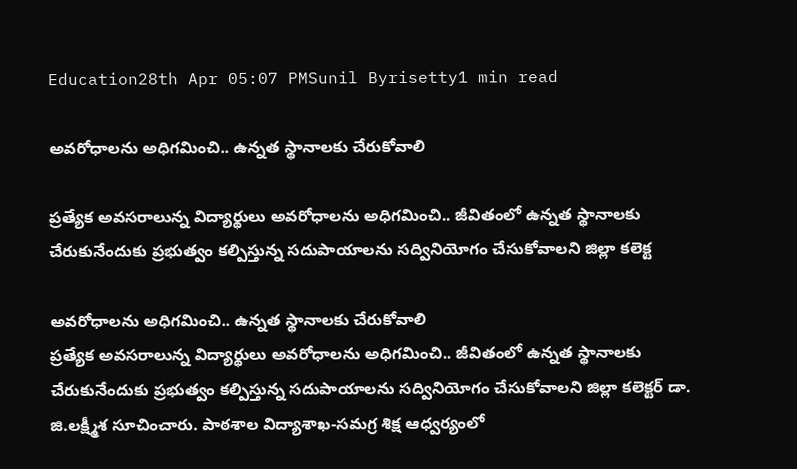Education28th Apr 05:07 PMSunil Byrisetty1 min read

అవ‌రోధాల‌ను అధిగ‌మించి.. ఉన్న‌త స్థానాల‌కు చేరుకోవాలి

ప్ర‌త్యేక అవ‌స‌రాలున్న విద్యార్థులు అవ‌రోధాల‌ను అధిగ‌మించి.. జీవితంలో ఉన్న‌త స్థానాల‌కు చేరుకునేందుకు ప్ర‌భుత్వం క‌ల్పిస్తున్న స‌దుపాయాల‌ను స‌ద్వినియోగం చేసుకోవాల‌ని జిల్లా క‌లెక్ట

అవ‌రోధాల‌ను అధిగ‌మించి.. ఉన్న‌త స్థానాల‌కు చేరుకోవాలి
ప్ర‌త్యేక అవ‌స‌రాలున్న విద్యార్థులు అవ‌రోధాల‌ను అధిగ‌మించి.. జీవితంలో ఉన్న‌త స్థానాల‌కు చేరుకునేందుకు ప్ర‌భుత్వం క‌ల్పిస్తున్న స‌దుపాయాల‌ను స‌ద్వినియోగం చేసుకోవాల‌ని జిల్లా క‌లెక్ట‌ర్ డా. జి.ల‌క్ష్మీశ సూచించారు. పాఠ‌శాల విద్యాశాఖ‌-స‌మ‌గ్ర శిక్ష ఆధ్వ‌ర్యంలో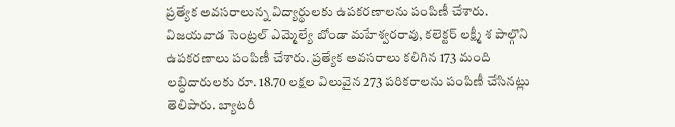ప్ర‌త్యేక అవ‌స‌రాలున్న విద్యార్థుల‌కు ఉప‌క‌ర‌ణాలను పంపిణీ చేశారు. విజయవాడ సెంట్రల్ ఎమ్మెల్యే బోండా మ‌హేశ్వ‌ర‌రావు, క‌లెక్ట‌ర్ ల‌క్ష్మీ శ పాల్గొని ఉప‌క‌ర‌ణాలు పంపిణీ చేశారు. ప్రత్యేక అవసరాలు కలిగిన 173 మంది ల‌బ్ధిదారుల‌కు రూ. 18.70 ల‌క్ష‌ల విలువైన 273 ప‌రిక‌రాల‌ను పంపిణీ చేసిన‌ట్లు తెలిపారు. బ్యాట‌రీ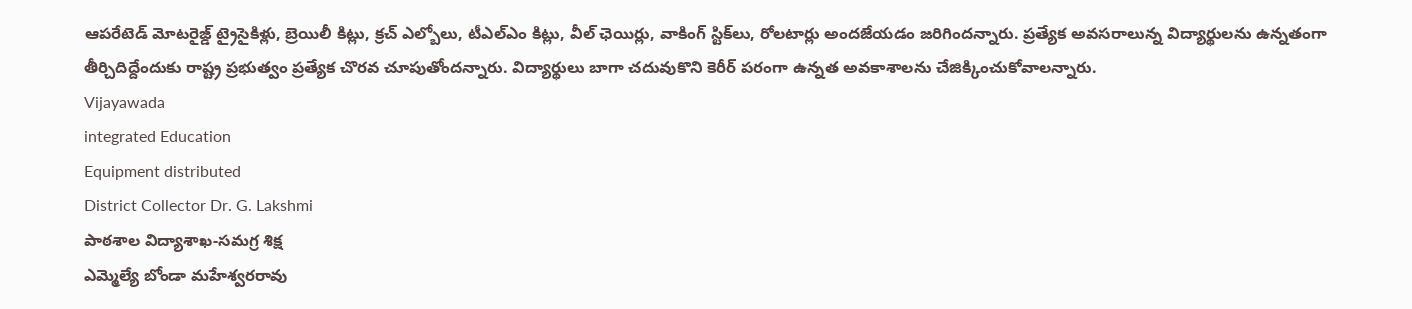ఆప‌రేటెడ్ మోట‌రైజ్డ్ ట్రైసైకిళ్లు, బ్రెయిలీ కిట్లు, క్ర‌చ్ ఎల్బోలు, టీఎల్ఎం కిట్లు, వీల్ ఛెయిర్లు, వాకింగ్ స్టిక్‌లు, రోల‌టార్లు అంద‌జేయ‌డం జ‌రిగింద‌న్నారు. ప్ర‌త్యేక అవ‌స‌రాలున్న విద్యార్థుల‌ను ఉన్న‌తంగా తీర్చిదిద్దేందుకు రాష్ట్ర ప్ర‌భుత్వం ప్ర‌త్యేక చొర‌వ‌ చూపుతోంద‌న్నారు. విద్యార్థులు బాగా చ‌దువుకొని కెరీర్ ప‌రంగా ఉన్న‌త అవ‌కాశాల‌ను చేజిక్కించుకోవాల‌న్నారు.
Vijayawada
integrated Education
Equipment distributed
District Collector Dr. G. Lakshmi
పాఠ‌శాల విద్యాశాఖ‌-స‌మ‌గ్ర శిక్ష
ఎమ్మెల్యే బోండా మ‌హేశ్వ‌ర‌రావు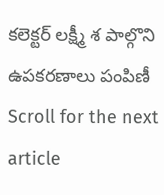క‌లెక్ట‌ర్ ల‌క్ష్మీ శ పాల్గొని ఉప‌క‌ర‌ణాలు పంపిణీ
Scroll for the next article